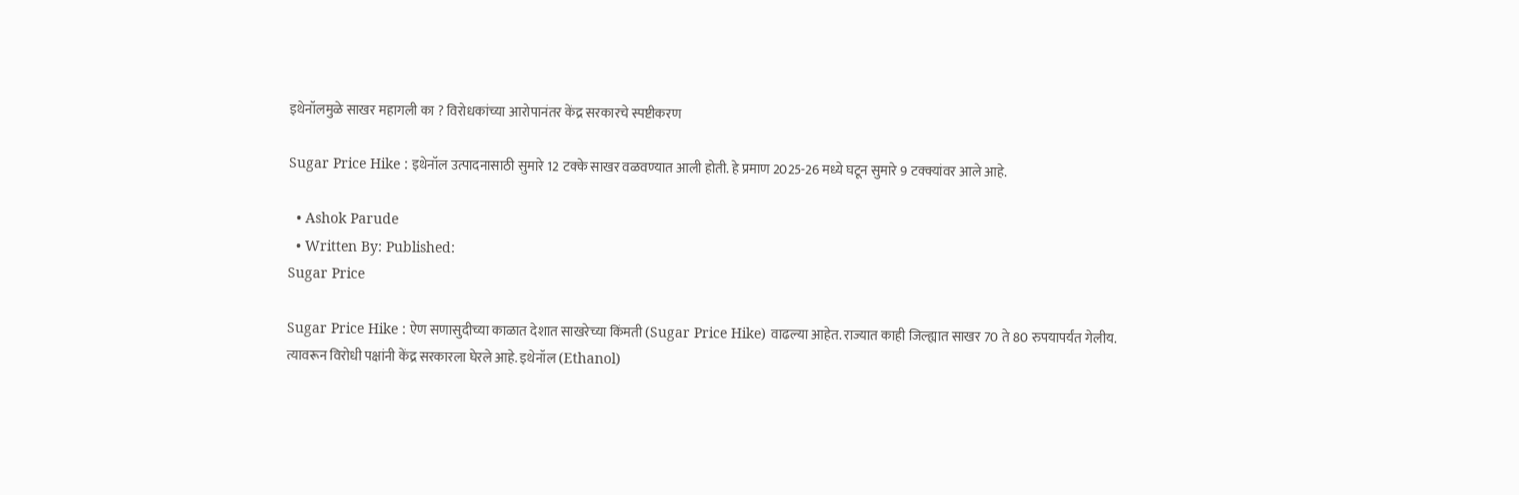इथेनॉलमुळे साखर महागली का ? विरोधकांच्या आरोपानंतर केंद्र सरकारचे स्पष्टीकरण

Sugar Price Hike : इथेनॉल उत्पादनासाठी सुमारे 12 टक्के साखर वळवण्यात आली होती. हे प्रमाण 2025-26 मध्ये घटून सुमारे 9 टक्क्यांवर आले आहे.

  • Ashok Parude
  • Written By: Published:
Sugar Price

Sugar Price Hike : ऐण सणासुदीच्या काळात देशात साखरेच्या किंमती (Sugar Price Hike) वाढल्या आहेत. राज्यात काही जिल्ह्यात साखर 70 ते 80 रुपयापर्यंत गेलीय. त्यावरून विरोधी पक्षांनी केंद्र सरकारला घेरले आहे. इथेनॉल (Ethanol)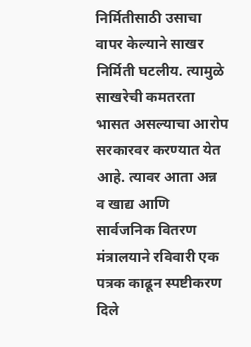निर्मितीसाठी उसाचा वापर केल्याने साखर निर्मिती घटलीय. त्यामुळे साखरेची कमतरता भासत असल्याचा आरोप सरकारवर करण्यात येत आहे. त्यावर आता अन्न व खाद्य आणि सार्वजनिक वितरण मंत्रालयाने रविवारी एक पत्रक काढून स्पष्टीकरण दिले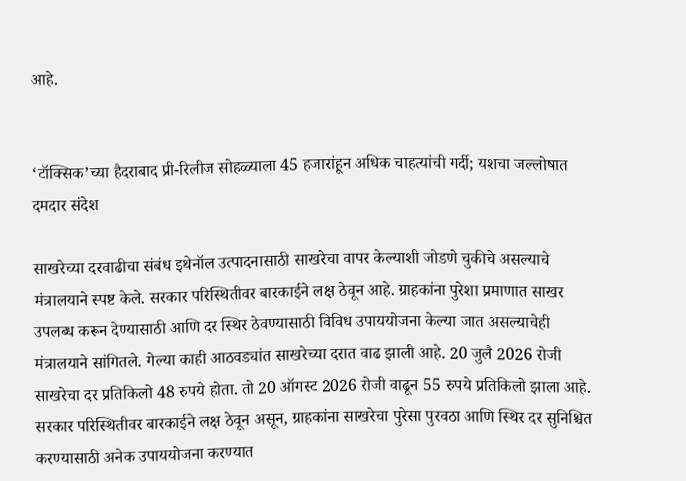आहे.


‘टॉक्सिक’च्या हैदराबाद प्री-रिलीज सोहळ्याला 45 हजारांहून अधिक चाहत्यांची गर्दी; यशचा जल्लोषात दमदार संदेश

साखरेच्या दरवाढीचा संबंध इथेनॉल उत्पादनासाठी साखरेचा वापर केल्याशी जोडणे चुकीचे असल्याचे मंत्रालयाने स्पष्ट केले. सरकार परिस्थितीवर बारकाईने लक्ष ठेवून आहे. ग्राहकांना पुरेशा प्रमाणात साखर उपलब्ध करून देण्यासाठी आणि दर स्थिर ठेवण्यासाठी विविध उपाययोजना केल्या जात असल्याचेही मंत्रालयाने सांगितले. गेल्या काही आठवड्यांत साखरेच्या दरात वाढ झाली आहे. 20 जुलै 2026 रोजी साखरेचा दर प्रतिकिलो 48 रुपये होता. तो 20 ऑगस्ट 2026 रोजी वाढून 55 रुपये प्रतिकिलो झाला आहे. सरकार परिस्थितीवर बारकाईने लक्ष ठेवून असून, ग्राहकांना साखरेचा पुरेसा पुरवठा आणि स्थिर दर सुनिश्चित करण्यासाठी अनेक उपाययोजना करण्यात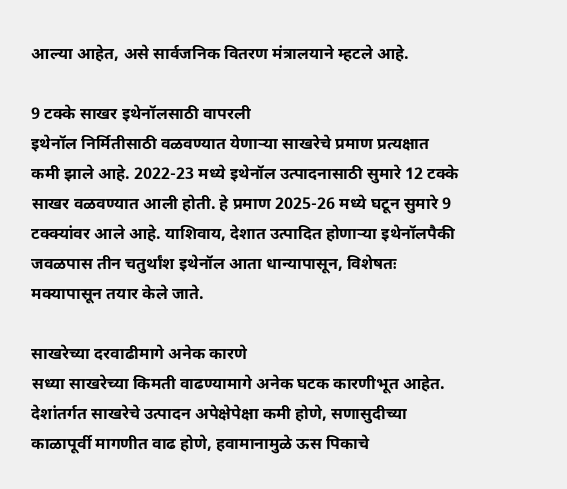आल्या आहेत, असे सार्वजनिक वितरण मंत्रालयाने म्हटले आहे.

9 टक्के साखर इथेनॉलसाठी वापरली
इथेनॉल निर्मितीसाठी वळवण्यात येणाऱ्या साखरेचे प्रमाण प्रत्यक्षात कमी झाले आहे. 2022-23 मध्ये इथेनॉल उत्पादनासाठी सुमारे 12 टक्के साखर वळवण्यात आली होती. हे प्रमाण 2025-26 मध्ये घटून सुमारे 9 टक्क्यांवर आले आहे. याशिवाय, देशात उत्पादित होणाऱ्या इथेनॉलपैकी जवळपास तीन चतुर्थांश इथेनॉल आता धान्यापासून, विशेषतः मक्यापासून तयार केले जाते.

साखरेच्या दरवाढीमागे अनेक कारणे
सध्या साखरेच्या किमती वाढण्यामागे अनेक घटक कारणीभूत आहेत. देशांतर्गत साखरेचे उत्पादन अपेक्षेपेक्षा कमी होणे, सणासुदीच्या काळापूर्वी मागणीत वाढ होणे, हवामानामुळे ऊस पिकाचे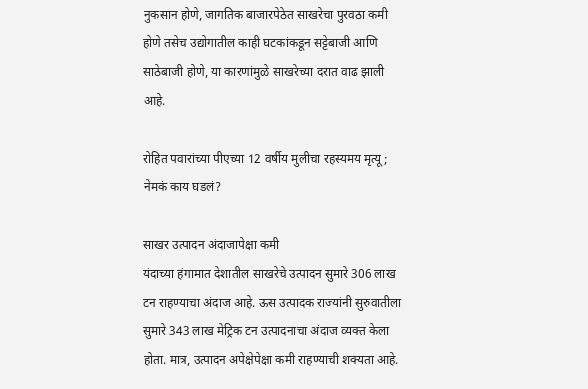नुकसान होणे, जागतिक बाजारपेठेत साखरेचा पुरवठा कमी होणे तसेच उद्योगातील काही घटकांकडून सट्टेबाजी आणि साठेबाजी होणे, या कारणांमुळे साखरेच्या दरात वाढ झाली आहे.

रोहित पवारांच्या पीएच्या 12 वर्षीय मुलीचा रहस्यमय मृत्यू; नेमकं काय घडलं?

साखर उत्पादन अंदाजापेक्षा कमी
यंदाच्या हंगामात देशातील साखरेचे उत्पादन सुमारे 306 लाख टन राहण्याचा अंदाज आहे. ऊस उत्पादक राज्यांनी सुरुवातीला सुमारे 343 लाख मेट्रिक टन उत्पादनाचा अंदाज व्यक्त केला होता. मात्र, उत्पादन अपेक्षेपेक्षा कमी राहण्याची शक्यता आहे.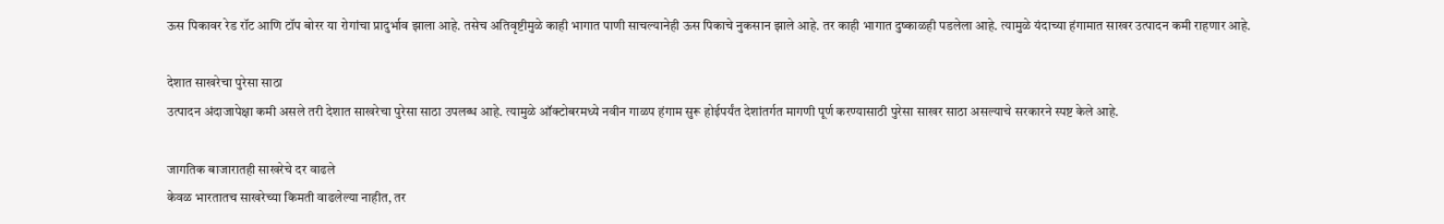ऊस पिकावर रेड रॉट आणि टॉप बोरर या रोगांचा प्रादुर्भाव झाला आहे. तसेच अतिवृष्टीमुळे काही भागात पाणी साचल्यानेही ऊस पिकाचे नुकसान झाले आहे. तर काही भागात दुष्काळही पडलेला आहे. त्यामुळे यंदाच्या हंगामात साखर उत्पादन कमी राहणार आहे.

देशात साखरेचा पुरेसा साठा
उत्पादन अंदाजापेक्षा कमी असले तरी देशात साखरेचा पुरेसा साठा उपलब्ध आहे. त्यामुळे ऑक्टोबरमध्ये नवीन गाळप हंगाम सुरू होईपर्यंत देशांतर्गत मागणी पूर्ण करण्यासाठी पुरेसा साखर साठा असल्याचे सरकारने स्पष्ट केले आहे.

जागतिक बाजारातही साखरेचे दर वाढले
केवळ भारतातच साखरेच्या किमती वाढलेल्या नाहीत, तर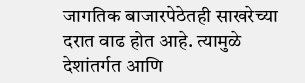जागतिक बाजारपेठेतही साखरेच्या दरात वाढ होत आहे. त्यामुळे देशांतर्गत आणि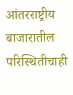आंतरराष्ट्रीय बाजारातील परिस्थितीचाही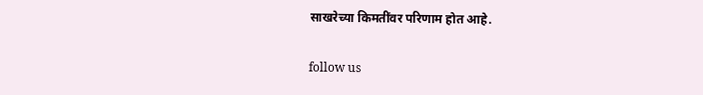साखरेच्या किमतींवर परिणाम होत आहे.

follow us